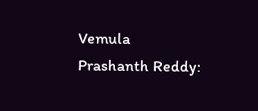Vemula Prashanth Reddy: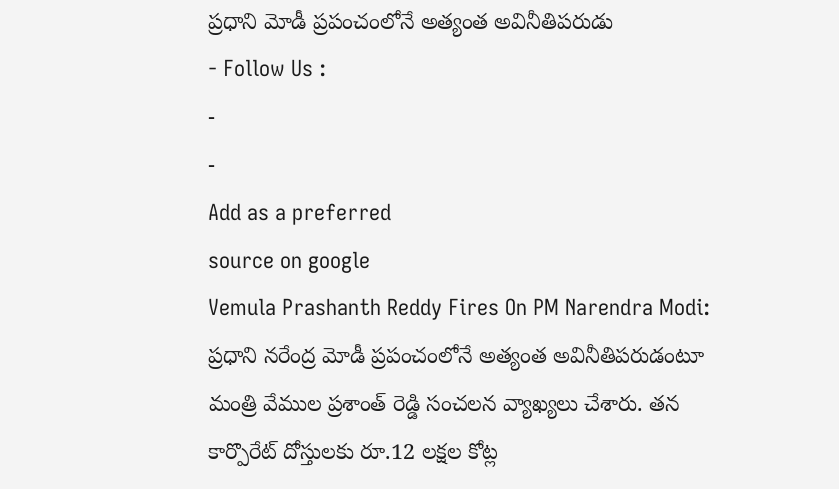ప్రధాని మోడీ ప్రపంచంలోనే అత్యంత అవినీతిపరుడు
- Follow Us :
-
-
Add as a preferred
source on google
Vemula Prashanth Reddy Fires On PM Narendra Modi: ప్రధాని నరేంద్ర మోడీ ప్రపంచంలోనే అత్యంత అవినీతిపరుడంటూ మంత్రి వేముల ప్రశాంత్ రెడ్డి సంచలన వ్యాఖ్యలు చేశారు. తన కార్పొరేట్ దోస్తులకు రూ.12 లక్షల కోట్ల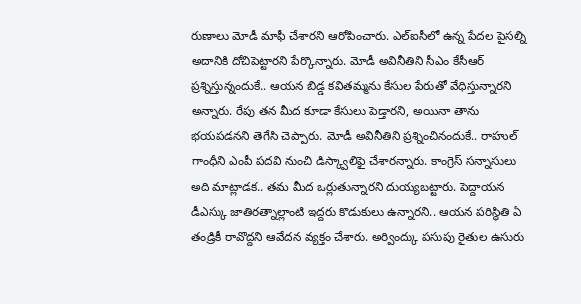రుణాలు మోడీ మాఫీ చేశారని ఆరోపించారు. ఎల్ఐసీలో ఉన్న పేదల పైసల్ని అదానికి దోచిపెట్టారని పేర్కొన్నారు. మోడీ అవినీతిని సీఎం కేసీఆర్ ప్రశ్నిస్తున్నందుకే.. ఆయన బిడ్డ కవితమ్మను కేసుల పేరుతో వేధిస్తున్నారని అన్నారు. రేపు తన మీద కూడా కేసులు పెడ్తారని, అయినా తాను భయపడనని తెగేసి చెప్పారు. మోడీ అవినీతిని ప్రశ్నించినందుకే.. రాహుల్ గాంధీని ఎంపీ పదవి నుంచి డిస్క్వాలిఫై చేశారన్నారు. కాంగ్రెస్ సన్నాసులు అది మాట్లాడక.. తమ మీద ఒర్లుతున్నారని దుయ్యబట్టారు. పెద్దాయన డీఎస్కు జాతిరత్నాల్లాంటి ఇద్దరు కొడుకులు ఉన్నారని.. ఆయన పరిస్థితి ఏ తండ్రికీ రావొద్దని ఆవేదన వ్యక్తం చేశారు. అర్వింద్కు పసుపు రైతుల ఉసురు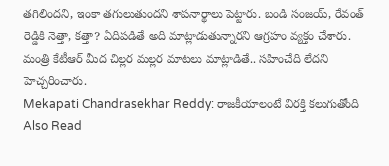తగిలిందని, ఇంకా తగులుతుందని శాపనార్థాలు పెట్టారు. బండి సంజయ్, రేవంత్ రెడ్డికి నెత్తా, కత్తా? ఏదిపడితే అది మాట్లాడుతున్నారని ఆగ్రహం వ్యక్తం చేశారు. మంత్రి కేటీఆర్ మీద చిల్లర మల్లర మాటలు మాట్లాడితే.. సహించేది లేదని హెచ్చరించారు.
Mekapati Chandrasekhar Reddy: రాజకీయాలంటే విరక్తి కలుగుతోంది
Also Read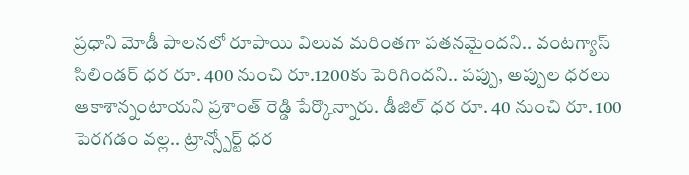ప్రధాని మోడీ పాలనలో రూపాయి విలువ మరింతగా పతనమైందని.. వంటగ్యాస్ సిలిండర్ ధర రూ. 400 నుంచి రూ.1200కు పెరిగిందని.. పప్పు, అప్పుల ధరలు ఆకాశాన్నంటాయని ప్రశాంత్ రెడ్డి పేర్కొన్నారు. డీజిల్ ధర రూ. 40 నుంచి రూ. 100 పెరగడం వల్ల.. ట్రాన్స్పోర్ట్ ధర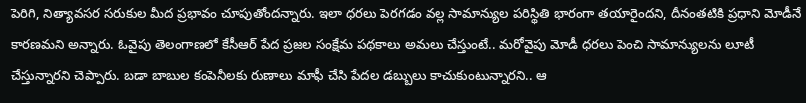పెరిగి, నిత్యావసర సరుకుల మీద ప్రభావం చూపుతోందన్నారు. ఇలా ధరలు పెరగడం వల్ల సామాన్యుల పరిస్థితి భారంగా తయారైందని, దీనంతటికి ప్రధాని మోడీనే కారణమని అన్నారు. ఓవైపు తెలంగాణలో కేసీఆర్ పేద ప్రజల సంక్షేమ పథకాలు అమలు చేస్తుంటే.. మరోవైపు మోడీ ధరలు పెంచి సామాన్యులను లూటీ చేస్తున్నారని చెప్పారు. బడా బాబుల కంపెనీలకు రుణాలు మాఫీ చేసి పేదల డబ్బులు కాచుకుంటున్నారని.. ఆ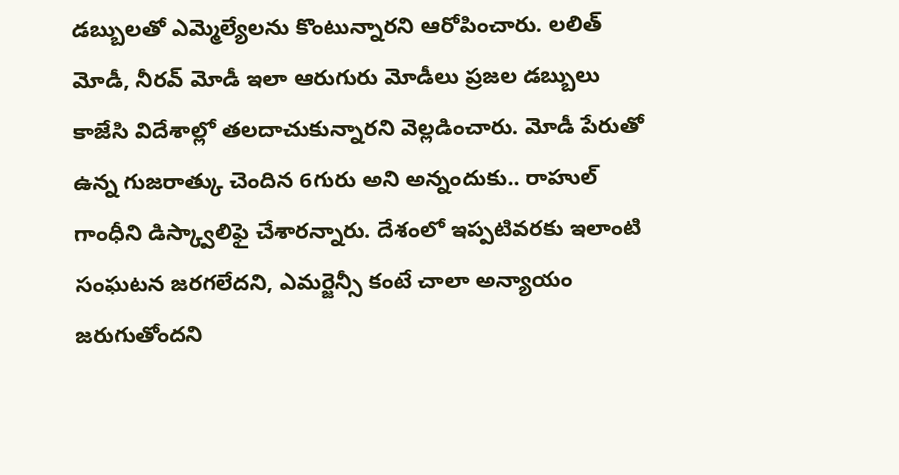డబ్బులతో ఎమ్మెల్యేలను కొంటున్నారని ఆరోపించారు. లలిత్ మోడీ, నీరవ్ మోడీ ఇలా ఆరుగురు మోడీలు ప్రజల డబ్బులు కాజేసి విదేశాల్లో తలదాచుకున్నారని వెల్లడించారు. మోడీ పేరుతో ఉన్న గుజరాత్కు చెందిన 6గురు అని అన్నందుకు.. రాహుల్ గాంధీని డిస్క్వాలిఫై చేశారన్నారు. దేశంలో ఇప్పటివరకు ఇలాంటి సంఘటన జరగలేదని, ఎమర్జెన్సీ కంటే చాలా అన్యాయం జరుగుతోందని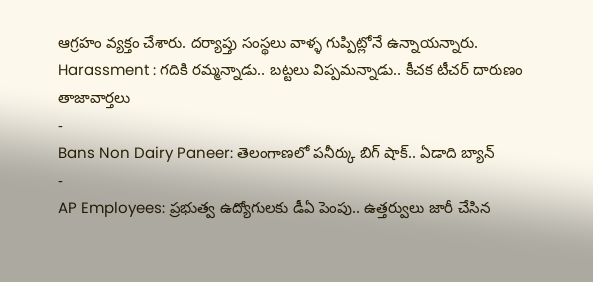ఆగ్రహం వ్యక్తం చేశారు. దర్యాప్తు సంస్థలు వాళ్ళ గుప్పిట్లోనే ఉన్నాయన్నారు.
Harassment : గదికి రమ్మన్నాడు.. బట్టలు విప్పమన్నాడు.. కీచక టీచర్ దారుణం
తాజావార్తలు
-
Bans Non Dairy Paneer: తెలంగాణలో పనీర్కు బిగ్ షాక్.. ఏడాది బ్యాన్
-
AP Employees: ప్రభుత్వ ఉద్యోగులకు డీఏ పెంపు.. ఉత్తర్వులు జారీ చేసిన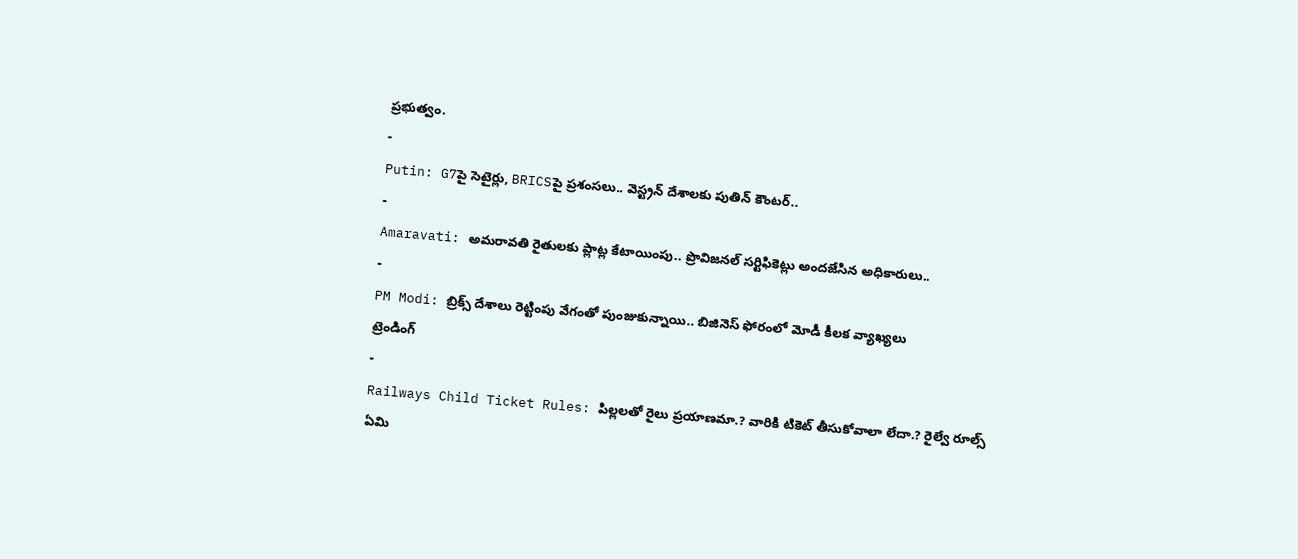ప్రభుత్వం.
-
Putin: G7పై సెటైర్లు, BRICSపై ప్రశంసలు.. వెస్ట్రన్ దేశాలకు పుతిన్ కౌంటర్..
-
Amaravati: అమరావతి రైతులకు ప్లాట్ల కేటాయింపు.. ప్రొవిజనల్ సర్టిఫికెట్లు అందజేసిన అధికారులు..
-
PM Modi: బ్రిక్స్ దేశాలు రెట్టింపు వేగంతో పుంజుకున్నాయి.. బిజినెస్ ఫోరంలో మోడీ కీలక వ్యాఖ్యలు
ట్రెండింగ్
-
Railways Child Ticket Rules: పిల్లలతో రైలు ప్రయాణమా.? వారికి టికెట్ తీసుకోవాలా లేదా.? రైల్వే రూల్స్ ఏమి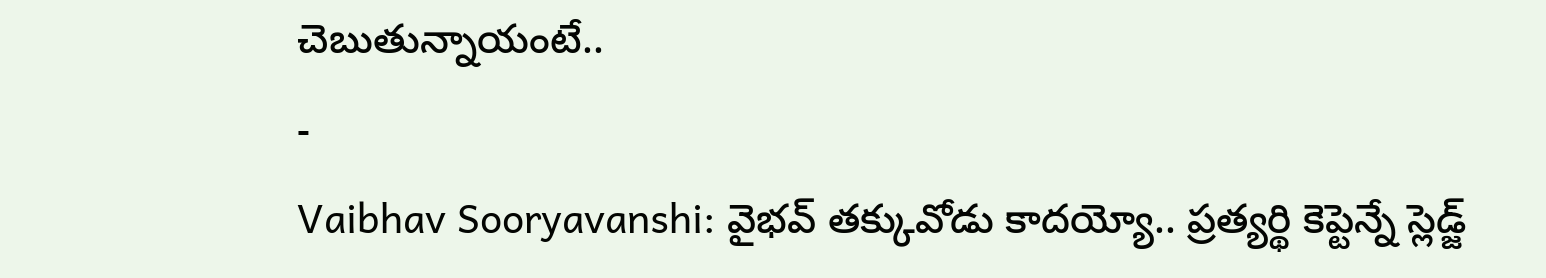చెబుతున్నాయంటే..
-
Vaibhav Sooryavanshi: వైభవ్ తక్కువోడు కాదయ్యో.. ప్రత్యర్థి కెప్టెన్నే స్లెడ్జ్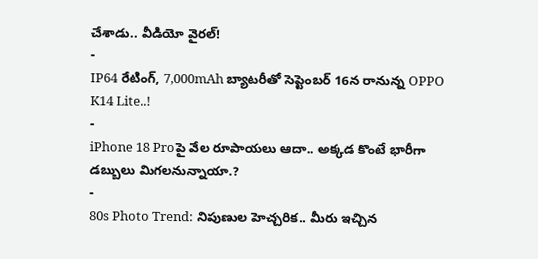చేశాడు.. వీడియో వైరల్!
-
IP64 రేటింగ్, 7,000mAh బ్యాటరీతో సెప్టెంబర్ 16న రానున్న OPPO K14 Lite..!
-
iPhone 18 Proపై వేల రూపాయలు ఆదా.. అక్కడ కొంటే భారీగా డబ్బులు మిగలనున్నాయా.?
-
80s Photo Trend: నిపుణుల హెచ్చరిక.. మీరు ఇచ్చిన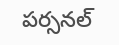పర్సనల్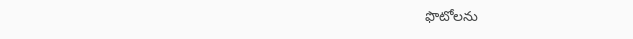ఫొటోలను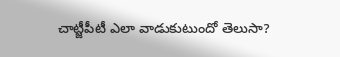చాట్జీపీటీ ఎలా వాడుకుటుందో తెలుసా?